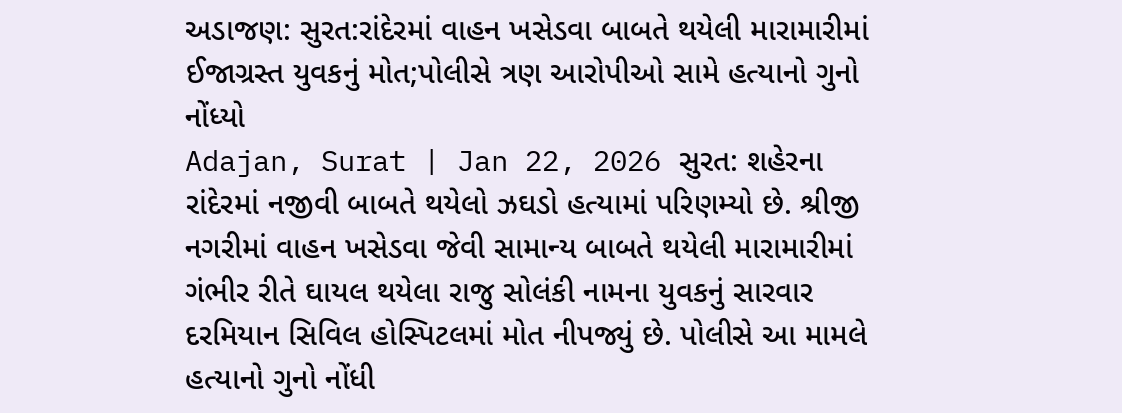અડાજણ: સુરત:રાંદેરમાં વાહન ખસેડવા બાબતે થયેલી મારામારીમાં ઈજાગ્રસ્ત યુવકનું મોત;પોલીસે ત્રણ આરોપીઓ સામે હત્યાનો ગુનો નોંધ્યો
Adajan, Surat | Jan 22, 2026 સુરત: શહેરના રાંદેરમાં નજીવી બાબતે થયેલો ઝઘડો હત્યામાં પરિણમ્યો છે. શ્રીજી નગરીમાં વાહન ખસેડવા જેવી સામાન્ય બાબતે થયેલી મારામારીમાં ગંભીર રીતે ઘાયલ થયેલા રાજુ સોલંકી નામના યુવકનું સારવાર દરમિયાન સિવિલ હોસ્પિટલમાં મોત નીપજ્યું છે. પોલીસે આ મામલે હત્યાનો ગુનો નોંધી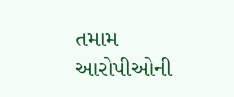તમામ આરોપીઓની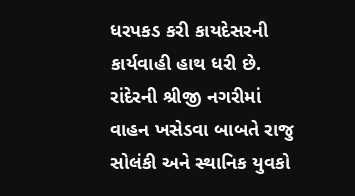ધરપકડ કરી કાયદેસરની કાર્યવાહી હાથ ધરી છે. રાંદેરની શ્રીજી નગરીમાં વાહન ખસેડવા બાબતે રાજુ સોલંકી અને સ્થાનિક યુવકો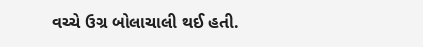વચ્ચે ઉગ્ર બોલાચાલી થઈ હતી.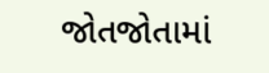જોતજોતામાં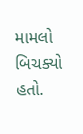મામલો બિચક્યો હતો.